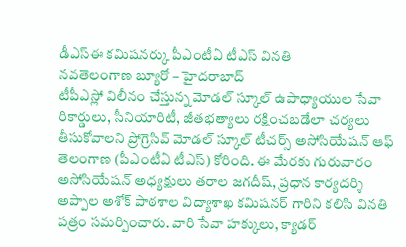డీఎస్ఈ కమిషనర్కు పీఎంటీఏ టీఎస్ వినతి
నవతెలంగాణ బ్యూరో – హైదరాబాద్
టీపీఎస్లో విలీనం చేస్తున్న మోడల్ స్కూల్ ఉపాధ్యాయుల సేవా రికార్డులు, సీనియారిటీ, జీతభత్యాలు రక్షించబడేలా చర్యలు తీసుకోవాలని ప్రోగ్రెసివ్ మోడల్ స్కూల్ టీచర్స్ అసోసియేషన్ ఆఫ్ తెలంగాణ (పీఎంటీఏ టీఎస్) కోరింది. ఈ మేరకు గురువారం అసోసియేషన్ అధ్యక్షులు తరాల జగదీష్, ప్రధాన కార్యదర్శి అప్పాల అశోక్ పాఠశాల విద్యాశాఖ కమిషనర్ గారిని కలిసి వినతి పత్రం సమర్పించారు. వారి సేవా హక్కులు, క్యాడర్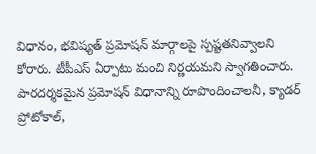విధానం, భవిష్యత్ ప్రమోషన్ మార్గాలపై స్పష్టతనివ్వాలని కోరారు. టీపీఎస్ ఏర్పాటు మంచి నిర్ణయమని స్వాగతించారు. పారదర్శకమైన ప్రమోషన్ విధానాన్ని రూపొందించాలనీ, క్యాడర్ ప్రోటోకాల్,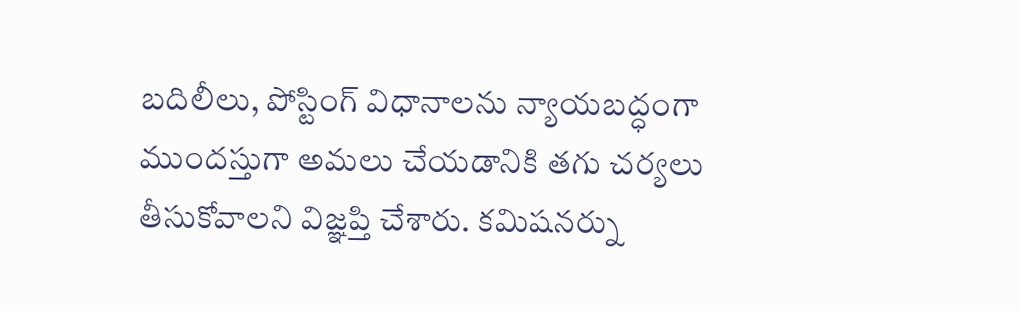బదిలీలు, పోస్టింగ్ విధానాలను న్యాయబద్ధంగా ముందస్తుగా అమలు చేయడానికి తగు చర్యలు తీసుకోవాలని విజ్ఞప్తి చేశారు. కమిషనర్ను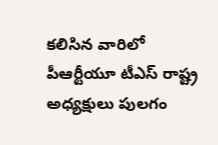కలిసిన వారిలో పీఆర్టీయూ టీఎస్ రాష్ట్ర అధ్యక్షులు పులగం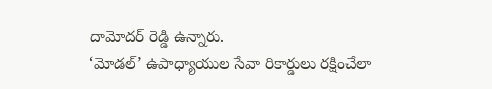దామోదర్ రెడ్డి ఉన్నారు.
‘మోడల్’ ఉపాధ్యాయుల సేవా రికార్డులు రక్షించేలా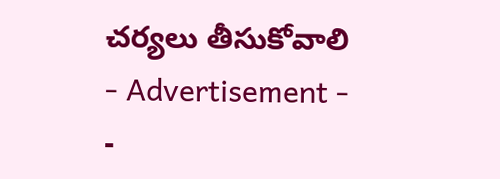చర్యలు తీసుకోవాలి
- Advertisement -
-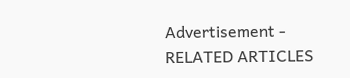Advertisement -
RELATED ARTICLES